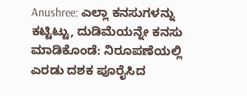Anushree: ಎಲ್ಲಾ ಕನಸುಗಳನ್ನು ಕಟ್ಟಿಟ್ಟು, ದುಡಿಮೆಯನ್ನೇ ಕನಸು ಮಾಡಿಕೊಂಡೆ: ನಿರೂಪಣೆಯಲ್ಲಿ ಎರಡು ದಶಕ ಪೂರೈಸಿದ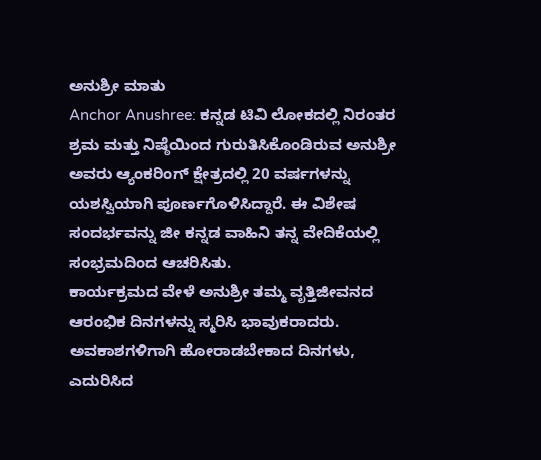ಅನುಶ್ರೀ ಮಾತು
Anchor Anushree: ಕನ್ನಡ ಟಿವಿ ಲೋಕದಲ್ಲಿ ನಿರಂತರ ಶ್ರಮ ಮತ್ತು ನಿಷ್ಠೆಯಿಂದ ಗುರುತಿಸಿಕೊಂಡಿರುವ ಅನುಶ್ರೀ ಅವರು ಆ್ಯಂಕರಿಂಗ್ ಕ್ಷೇತ್ರದಲ್ಲಿ 20 ವರ್ಷಗಳನ್ನು ಯಶಸ್ವಿಯಾಗಿ ಪೂರ್ಣಗೊಳಿಸಿದ್ದಾರೆ. ಈ ವಿಶೇಷ ಸಂದರ್ಭವನ್ನು ಜೀ ಕನ್ನಡ ವಾಹಿನಿ ತನ್ನ ವೇದಿಕೆಯಲ್ಲಿ ಸಂಭ್ರಮದಿಂದ ಆಚರಿಸಿತು.
ಕಾರ್ಯಕ್ರಮದ ವೇಳೆ ಅನುಶ್ರೀ ತಮ್ಮ ವೃತ್ತಿಜೀವನದ ಆರಂಭಿಕ ದಿನಗಳನ್ನು ಸ್ಮರಿಸಿ ಭಾವುಕರಾದರು. ಅವಕಾಶಗಳಿಗಾಗಿ ಹೋರಾಡಬೇಕಾದ ದಿನಗಳು, ಎದುರಿಸಿದ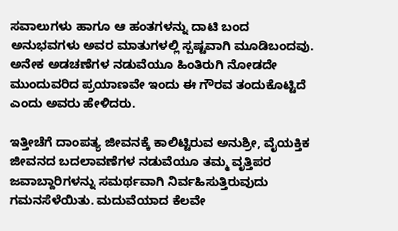ಸವಾಲುಗಳು ಹಾಗೂ ಆ ಹಂತಗಳನ್ನು ದಾಟಿ ಬಂದ ಅನುಭವಗಳು ಅವರ ಮಾತುಗಳಲ್ಲಿ ಸ್ಪಷ್ಟವಾಗಿ ಮೂಡಿಬಂದವು. ಅನೇಕ ಅಡಚಣೆಗಳ ನಡುವೆಯೂ ಹಿಂತಿರುಗಿ ನೋಡದೇ ಮುಂದುವರಿದ ಪ್ರಯಾಣವೇ ಇಂದು ಈ ಗೌರವ ತಂದುಕೊಟ್ಟಿದೆ ಎಂದು ಅವರು ಹೇಳಿದರು.

ಇತ್ತೀಚೆಗೆ ದಾಂಪತ್ಯ ಜೀವನಕ್ಕೆ ಕಾಲಿಟ್ಟಿರುವ ಅನುಶ್ರೀ, ವೈಯಕ್ತಿಕ ಜೀವನದ ಬದಲಾವಣೆಗಳ ನಡುವೆಯೂ ತಮ್ಮ ವೃತ್ತಿಪರ ಜವಾಬ್ದಾರಿಗಳನ್ನು ಸಮರ್ಥವಾಗಿ ನಿರ್ವಹಿಸುತ್ತಿರುವುದು ಗಮನಸೆಳೆಯಿತು. ಮದುವೆಯಾದ ಕೆಲವೇ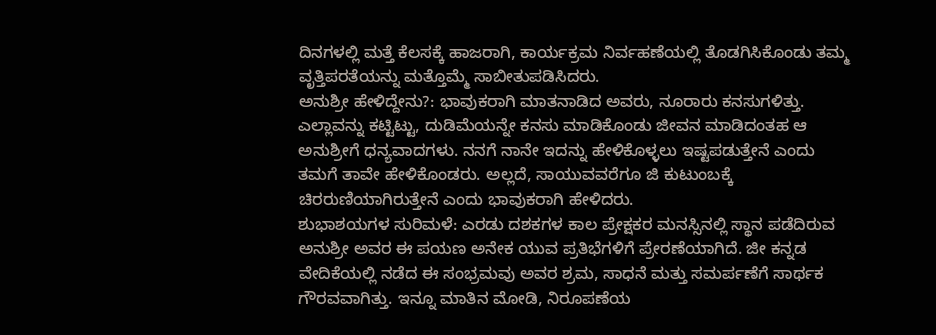ದಿನಗಳಲ್ಲಿ ಮತ್ತೆ ಕೆಲಸಕ್ಕೆ ಹಾಜರಾಗಿ, ಕಾರ್ಯಕ್ರಮ ನಿರ್ವಹಣೆಯಲ್ಲಿ ತೊಡಗಿಸಿಕೊಂಡು ತಮ್ಮ ವೃತ್ತಿಪರತೆಯನ್ನು ಮತ್ತೊಮ್ಮೆ ಸಾಬೀತುಪಡಿಸಿದರು.
ಅನುಶ್ರೀ ಹೇಳಿದ್ದೇನು?: ಭಾವುಕರಾಗಿ ಮಾತನಾಡಿದ ಅವರು, ನೂರಾರು ಕನಸುಗಳಿತ್ತು. ಎಲ್ಲಾವನ್ನು ಕಟ್ಟಿಟ್ಟು, ದುಡಿಮೆಯನ್ನೇ ಕನಸು ಮಾಡಿಕೊಂಡು ಜೀವನ ಮಾಡಿದಂತಹ ಆ ಅನುಶ್ರೀಗೆ ಧನ್ಯವಾದಗಳು. ನನಗೆ ನಾನೇ ಇದನ್ನು ಹೇಳಿಕೊಳ್ಳಲು ಇಷ್ಟಪಡುತ್ತೇನೆ ಎಂದು ತಮಗೆ ತಾವೇ ಹೇಳಿಕೊಂಡರು. ಅಲ್ಲದೆ, ಸಾಯುವವರೆಗೂ ಜಿ ಕುಟುಂಬಕ್ಕೆ ಚಿರರುಣಿಯಾಗಿರುತ್ತೇನೆ ಎಂದು ಭಾವುಕರಾಗಿ ಹೇಳಿದರು.
ಶುಭಾಶಯಗಳ ಸುರಿಮಳೆ: ಎರಡು ದಶಕಗಳ ಕಾಲ ಪ್ರೇಕ್ಷಕರ ಮನಸ್ಸಿನಲ್ಲಿ ಸ್ಥಾನ ಪಡೆದಿರುವ ಅನುಶ್ರೀ ಅವರ ಈ ಪಯಣ ಅನೇಕ ಯುವ ಪ್ರತಿಭೆಗಳಿಗೆ ಪ್ರೇರಣೆಯಾಗಿದೆ. ಜೀ ಕನ್ನಡ ವೇದಿಕೆಯಲ್ಲಿ ನಡೆದ ಈ ಸಂಭ್ರಮವು ಅವರ ಶ್ರಮ, ಸಾಧನೆ ಮತ್ತು ಸಮರ್ಪಣೆಗೆ ಸಾರ್ಥಕ ಗೌರವವಾಗಿತ್ತು. ಇನ್ನೂ ಮಾತಿನ ಮೋಡಿ, ನಿರೂಪಣೆಯ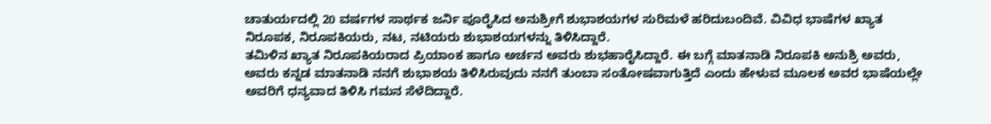ಚಾತುರ್ಯದಲ್ಲಿ 20 ವರ್ಷಗಳ ಸಾರ್ಥಕ ಜರ್ನಿ ಪೂರೈಸಿದ ಅನುಶ್ರೀಗೆ ಶುಭಾಶಯಗಳ ಸುರಿಮಳೆ ಹರಿದುಬಂದಿವೆ. ವಿವಿಧ ಭಾಷೆಗಳ ಖ್ಯಾತ ನಿರೂಪಕ, ನಿರೂಪಕಿಯರು, ನಟ, ನಟಿಯರು ಶುಭಾಶಯಗಳನ್ನು ತಿಳಿಸಿದ್ದಾರೆ.
ತಮಿಳಿನ ಖ್ಯಾತ ನಿರೂಪಕಿಯರಾದ ಪ್ರಿಯಾಂಕ ಹಾಗೂ ಅರ್ಚನ ಅವರು ಶುಭಹಾರೈಸಿದ್ದಾರೆ. ಈ ಬಗ್ಗೆ ಮಾತನಾಡಿ ನಿರೂಪಕಿ ಅನುಶ್ರಿ ಅವರು, ಅವರು ಕನ್ನಡ ಮಾತನಾಡಿ ನನಗೆ ಶುಭಾಶಯ ತಿಳಿಸಿರುವುದು ನನಗೆ ತುಂಬಾ ಸಂತೋಷವಾಗುತ್ತಿದೆ ಎಂದು ಹೇಳುವ ಮೂಲಕ ಅವರ ಭಾಷೆಯಲ್ಲೇ ಅವರಿಗೆ ಧನ್ಯವಾದ ತಿಳಿಸಿ ಗಮನ ಸೆಳೆದಿದ್ದಾರೆ.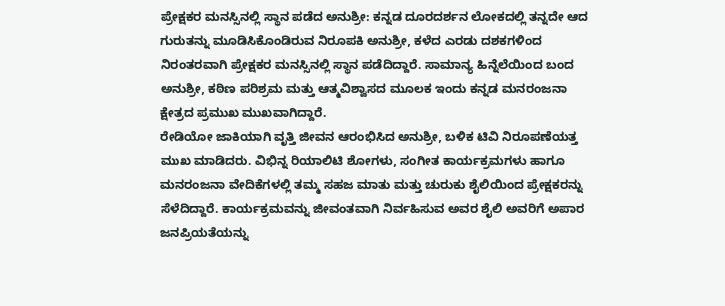ಪ್ರೇಕ್ಷಕರ ಮನಸ್ಸಿನಲ್ಲಿ ಸ್ಥಾನ ಪಡೆದ ಅನುಶ್ರೀ: ಕನ್ನಡ ದೂರದರ್ಶನ ಲೋಕದಲ್ಲಿ ತನ್ನದೇ ಆದ ಗುರುತನ್ನು ಮೂಡಿಸಿಕೊಂಡಿರುವ ನಿರೂಪಕಿ ಅನುಶ್ರೀ, ಕಳೆದ ಎರಡು ದಶಕಗಳಿಂದ ನಿರಂತರವಾಗಿ ಪ್ರೇಕ್ಷಕರ ಮನಸ್ಸಿನಲ್ಲಿ ಸ್ಥಾನ ಪಡೆದಿದ್ದಾರೆ. ಸಾಮಾನ್ಯ ಹಿನ್ನೆಲೆಯಿಂದ ಬಂದ ಅನುಶ್ರೀ, ಕಠಿಣ ಪರಿಶ್ರಮ ಮತ್ತು ಆತ್ಮವಿಶ್ವಾಸದ ಮೂಲಕ ಇಂದು ಕನ್ನಡ ಮನರಂಜನಾ ಕ್ಷೇತ್ರದ ಪ್ರಮುಖ ಮುಖವಾಗಿದ್ದಾರೆ.
ರೇಡಿಯೋ ಜಾಕಿಯಾಗಿ ವೃತ್ತಿ ಜೀವನ ಆರಂಭಿಸಿದ ಅನುಶ್ರೀ, ಬಳಿಕ ಟಿವಿ ನಿರೂಪಣೆಯತ್ತ ಮುಖ ಮಾಡಿದರು. ವಿಭಿನ್ನ ರಿಯಾಲಿಟಿ ಶೋಗಳು, ಸಂಗೀತ ಕಾರ್ಯಕ್ರಮಗಳು ಹಾಗೂ ಮನರಂಜನಾ ವೇದಿಕೆಗಳಲ್ಲಿ ತಮ್ಮ ಸಹಜ ಮಾತು ಮತ್ತು ಚುರುಕು ಶೈಲಿಯಿಂದ ಪ್ರೇಕ್ಷಕರನ್ನು ಸೆಳೆದಿದ್ದಾರೆ. ಕಾರ್ಯಕ್ರಮವನ್ನು ಜೀವಂತವಾಗಿ ನಿರ್ವಹಿಸುವ ಅವರ ಶೈಲಿ ಅವರಿಗೆ ಅಪಾರ ಜನಪ್ರಿಯತೆಯನ್ನು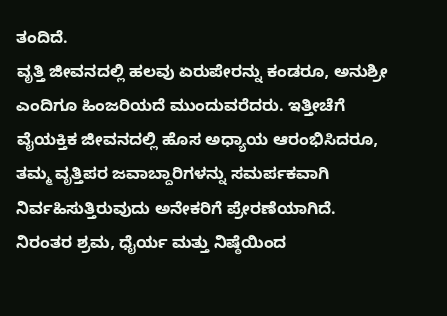ತಂದಿದೆ.
ವೃತ್ತಿ ಜೀವನದಲ್ಲಿ ಹಲವು ಏರುಪೇರನ್ನು ಕಂಡರೂ, ಅನುಶ್ರೀ ಎಂದಿಗೂ ಹಿಂಜರಿಯದೆ ಮುಂದುವರೆದರು. ಇತ್ತೀಚೆಗೆ ವೈಯಕ್ತಿಕ ಜೀವನದಲ್ಲಿ ಹೊಸ ಅಧ್ಯಾಯ ಆರಂಭಿಸಿದರೂ, ತಮ್ಮ ವೃತ್ತಿಪರ ಜವಾಬ್ದಾರಿಗಳನ್ನು ಸಮರ್ಪಕವಾಗಿ ನಿರ್ವಹಿಸುತ್ತಿರುವುದು ಅನೇಕರಿಗೆ ಪ್ರೇರಣೆಯಾಗಿದೆ. ನಿರಂತರ ಶ್ರಮ, ಧೈರ್ಯ ಮತ್ತು ನಿಷ್ಠೆಯಿಂದ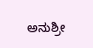ಅನುಶ್ರೀ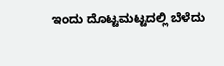ಇಂದು ದೊಟ್ಟಮಟ್ಟದಲ್ಲಿ ಬೆಳೆದು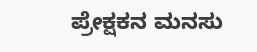ಪ್ರೇಕ್ಷಕನ ಮನಸು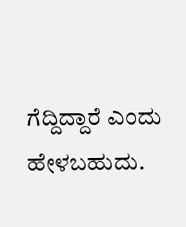ಗೆದ್ದಿದ್ದಾರೆ ಎಂದು ಹೇಳಬಹುದು.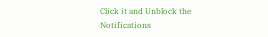Click it and Unblock the Notifications